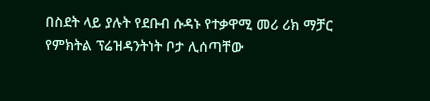በስደት ላይ ያሉት የደቡብ ሱዳኑ የተቃዋሚ መሪ ሪክ ማቻር የምክትል ፕሬዝዳንትነት ቦታ ሊሰጣቸው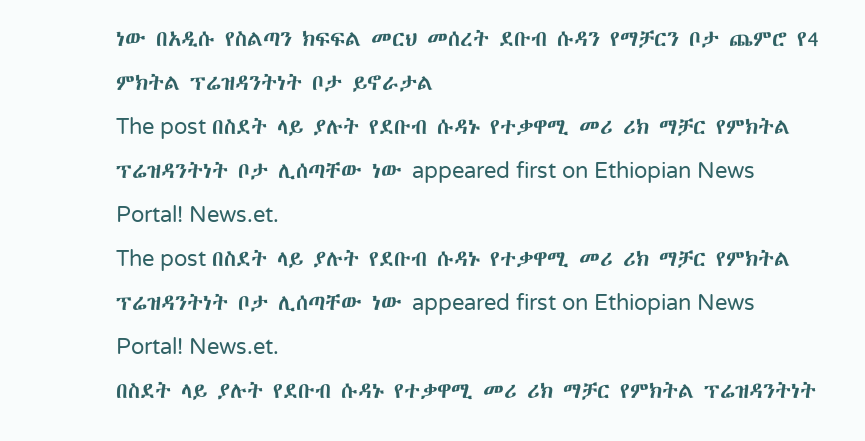ነው በአዲሱ የስልጣን ክፍፍል መርህ መሰረት ደቡብ ሱዳን የማቻርን ቦታ ጨምሮ የ4 ምክትል ፕሬዝዳንትነት ቦታ ይኖራታል
The post በስደት ላይ ያሉት የደቡብ ሱዳኑ የተቃዋሚ መሪ ሪክ ማቻር የምክትል ፕሬዝዳንትነት ቦታ ሊሰጣቸው ነው appeared first on Ethiopian News Portal! News.et.
The post በስደት ላይ ያሉት የደቡብ ሱዳኑ የተቃዋሚ መሪ ሪክ ማቻር የምክትል ፕሬዝዳንትነት ቦታ ሊሰጣቸው ነው appeared first on Ethiopian News Portal! News.et.
በስደት ላይ ያሉት የደቡብ ሱዳኑ የተቃዋሚ መሪ ሪክ ማቻር የምክትል ፕሬዝዳንትነት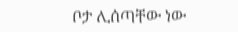ቦታ ሊሰጣቸው ነው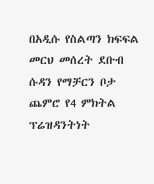በአዲሱ የስልጣን ክፍፍል መርህ መሰረት ደቡብ ሱዳን የማቻርን ቦታ ጨምሮ የ4 ምክትል ፕሬዝዳንትነት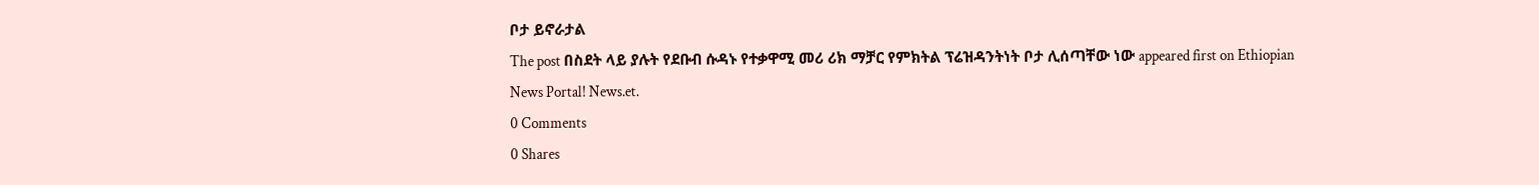ቦታ ይኖራታል
The post በስደት ላይ ያሉት የደቡብ ሱዳኑ የተቃዋሚ መሪ ሪክ ማቻር የምክትል ፕሬዝዳንትነት ቦታ ሊሰጣቸው ነው appeared first on Ethiopian News Portal! News.et.
0 Comments
0 Shares